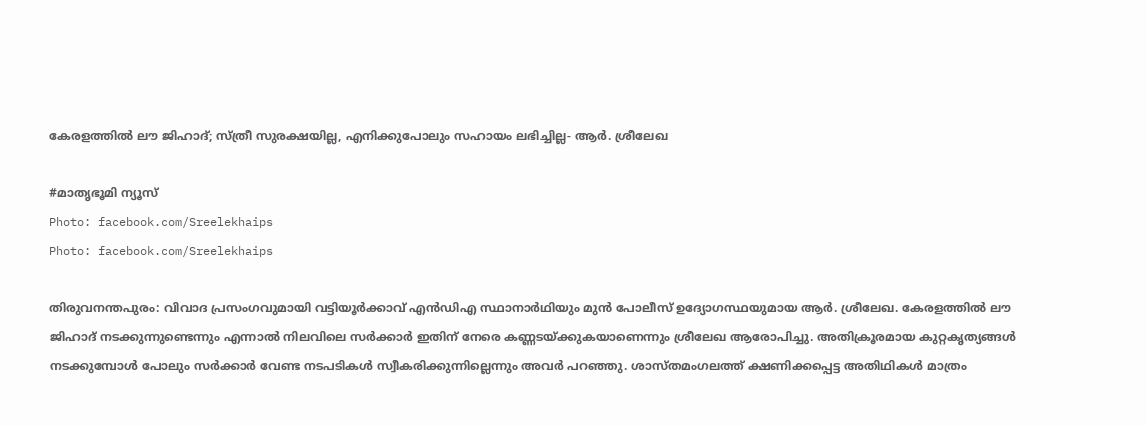കേരളത്തിൽ ലൗ ജിഹാദ്; സ്ത്രീ സുരക്ഷയില്ല, എനിക്കുപോലും സഹായം ലഭിച്ചില്ല- ആർ. ശ്രീലേഖ

#മാതൃഭൂമി ന്യൂസ്‌
Photo: facebook.com/Sreelekhaips
Photo: facebook.com/Sreelekhaips

തിരുവനന്തപുരം: വിവാദ പ്രസംഗവുമായി വട്ടിയൂർക്കാവ് എൻഡിഎ സ്ഥാനാർഥിയും മുൻ പോലീസ് ഉദ്യോഗസ്ഥയുമായ ആർ. ശ്രീലേഖ. കേരളത്തിൽ ലൗ ജിഹാദ് നടക്കുന്നുണ്ടെന്നും എന്നാൽ നിലവിലെ സർക്കാർ ഇതിന് നേരെ കണ്ണടയ്ക്കുകയാണെന്നും ശ്രീലേഖ ആരോപിച്ചു. അതിക്രൂരമായ കുറ്റകൃത്യങ്ങൾ നടക്കുമ്പോൾ പോലും സർക്കാർ വേണ്ട നടപടികൾ സ്വീകരിക്കുന്നില്ലെന്നും അവർ പറഞ്ഞു. ശാസ്തമംഗലത്ത് ക്ഷണിക്കപ്പെട്ട അതിഥികൾ മാത്രം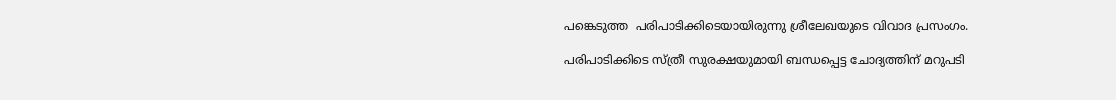പങ്കെടുത്ത  പരിപാടിക്കിടെയായിരുന്നു ശ്രീലേഖയുടെ വിവാദ പ്രസംഗം.

പരിപാടിക്കിടെ സ്ത്രീ സുരക്ഷയുമായി ബന്ധപ്പെട്ട ചോദ്യത്തിന് മറുപടി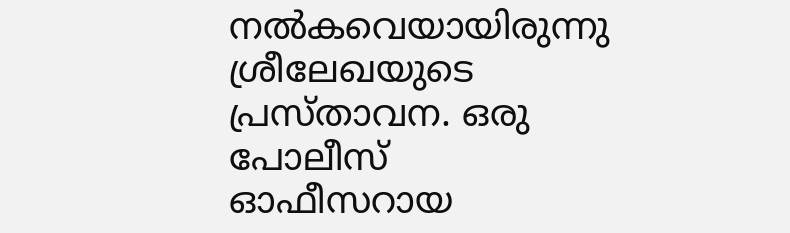നൽകവെയായിരുന്നു ശ്രീലേഖയുടെ പ്രസ്താവന. ഒരു പോലീസ് ഓഫീസറായ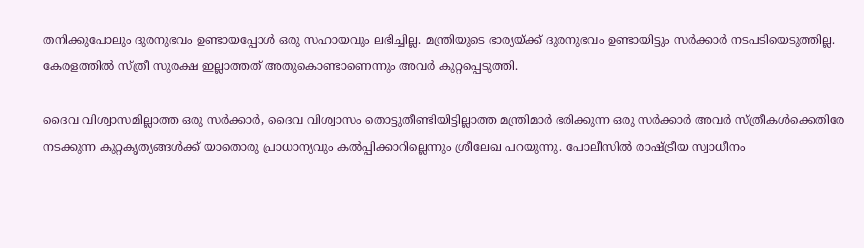തനിക്കുപോലും ദുരനുഭവം ഉണ്ടായപ്പോൾ ഒരു സഹായവും ലഭിച്ചില്ല. മന്ത്രിയുടെ ഭാര്യയ്ക്ക് ദുരനുഭവം ഉണ്ടായിട്ടും സർക്കാർ നടപടിയെടുത്തില്ല. കേരളത്തിൽ സ്ത്രീ സുരക്ഷ ഇല്ലാത്തത് അതുകൊണ്ടാണെന്നും അവർ കുറ്റപ്പെടുത്തി.

ദൈവ വിശ്വാസമില്ലാത്ത ഒരു സർക്കാർ, ദൈവ വിശ്വാസം തൊട്ടുതീണ്ടിയിട്ടില്ലാത്ത മന്ത്രിമാർ ഭരിക്കുന്ന ഒരു സർക്കാർ അവർ സ്ത്രീകൾക്കെതിരേ നടക്കുന്ന കുറ്റകൃത്യങ്ങൾക്ക് യാതൊരു പ്രാധാന്യവും കൽപ്പിക്കാറില്ലെന്നും ശ്രീലേഖ പറയുന്നു. പോലീസിൽ രാഷ്ട്രീയ സ്വാധീനം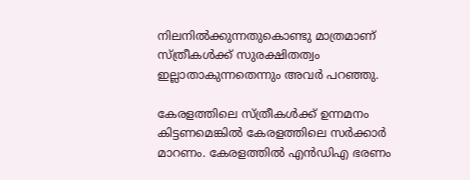നിലനിൽക്കുന്നതുകൊണ്ടു മാത്രമാണ് സ്ത്രീകൾക്ക് സുരക്ഷിതത്വം ഇല്ലാതാകുന്നതെന്നും അവർ പറഞ്ഞു.

കേരളത്തിലെ സ്ത്രീകൾക്ക് ഉന്നമനം കിട്ടണമെങ്കിൽ കേരളത്തിലെ സർക്കാർ മാറണം. കേരളത്തിൽ എൻഡിഎ ഭരണം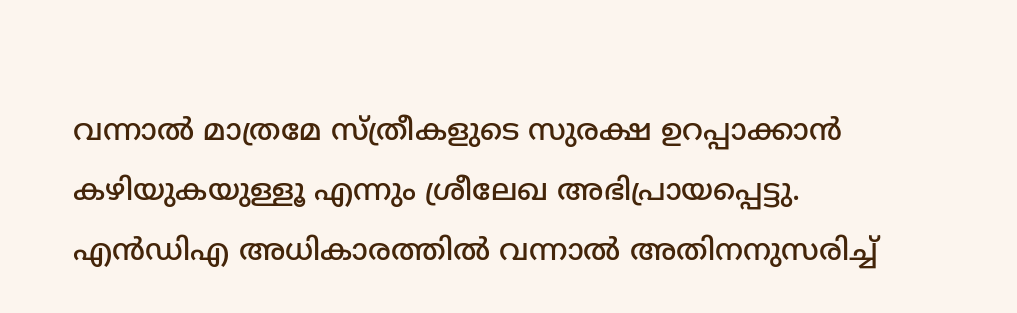വന്നാൽ മാത്രമേ സ്ത്രീകളുടെ സുരക്ഷ ഉറപ്പാക്കാൻ കഴിയുകയുള്ളൂ എന്നും ശ്രീലേഖ അഭിപ്രായപ്പെട്ടു. എൻഡിഎ അധികാരത്തിൽ വന്നാൽ അതിനനുസരിച്ച്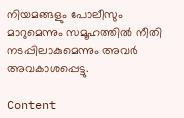നിയമങ്ങളും പോലീസും മാറുമെന്നും സമൂഹത്തിൽ നീതി നടപ്പിലാകുമെന്നും അവർ അവകാശപ്പെട്ടു.

Content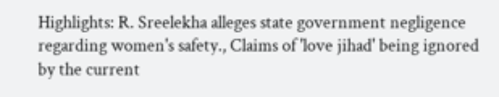Highlights: R. Sreelekha alleges state government negligence regarding women's safety., Claims of 'love jihad' being ignored by the current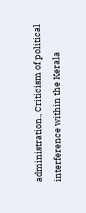administration., Criticism of political interference within the Kerala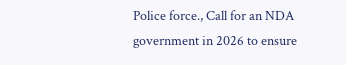Police force., Call for an NDA government in 2026 to ensure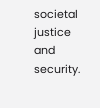societal justice and security.